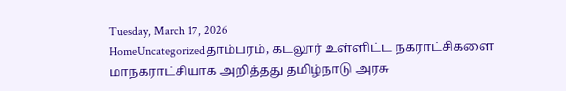Tuesday, March 17, 2026
HomeUncategorizedதாம்பரம், கடலூர் உள்ளிட்ட நகராட்சிகளை மாநகராட்சியாக அறித்தது தமிழ்நாடு அரசு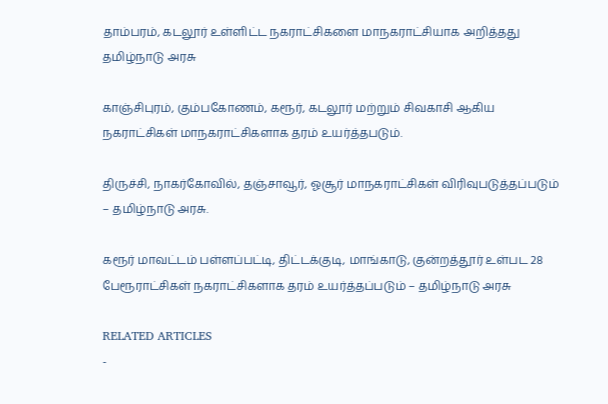தாம்பரம், கடலூர் உள்ளிட்ட நகராட்சிகளை மாநகராட்சியாக அறித்தது தமிழ்நாடு அரசு

காஞ்சிபுரம், கும்பகோணம், கரூர், கடலூர் மற்றும் சிவகாசி ஆகிய நகராட்சிகள் மாநகராட்சிகளாக தரம் உயர்த்தபடும்.

திருச்சி, நாகர்கோவில், தஞ்சாவூர், ஓசூர் மாநகராட்சிகள் விரிவுபடுத்தப்படும் – தமிழ்நாடு அரசு.

கரூர் மாவட்டம் பள்ளப்பட்டி, திட்டக்குடி, மாங்காடு, குன்றத்தூர் உள்பட 28 பேரூராட்சிகள் நகராட்சிகளாக தரம் உயர்த்தப்படும் – தமிழ்நாடு அரசு

RELATED ARTICLES
-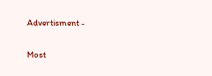Advertisment -

Most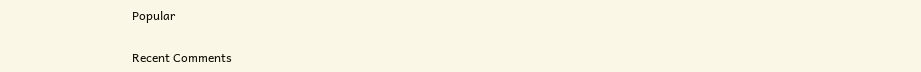Popular

Recent Comments